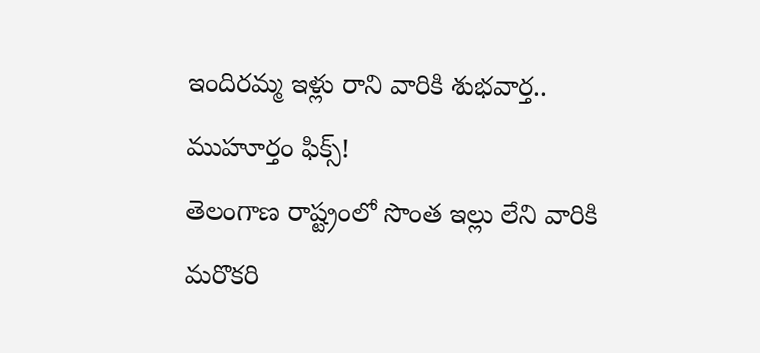ఇందిరమ్మ ఇళ్లు రాని వారికి శుభవార్త.. ముహూర్తం ఫిక్స్!
తెలంగాణ రాష్ట్రంలో సొంత ఇల్లు లేని వారికి మరొకరి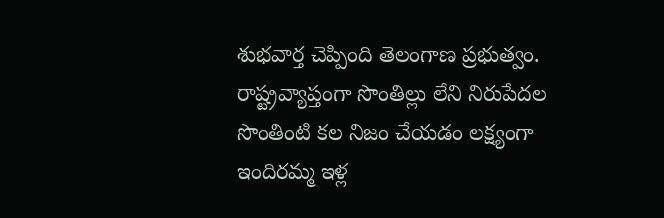శుభవార్త చెప్పింది తెలంగాణ ప్రభుత్వం. రాష్ట్రవ్యాప్తంగా సొంతిల్లు లేని నిరుపేదల సొంతింటి కల నిజం చేయడం లక్ష్యంగా ఇందిరమ్మ ఇళ్ల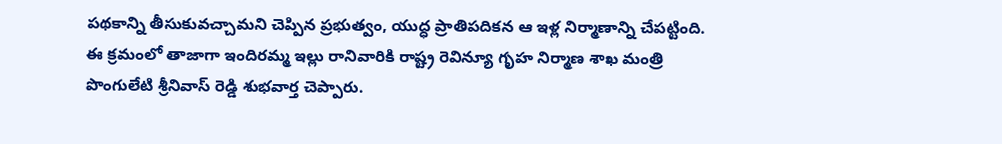పథకాన్ని తీసుకువచ్చామని చెప్పిన ప్రభుత్వం, యుద్ధ ప్రాతిపదికన ఆ ఇళ్ల నిర్మాణాన్ని చేపట్టింది. ఈ క్రమంలో తాజాగా ఇందిరమ్మ ఇల్లు రానివారికి రాష్ట్ర రెవిన్యూ గృహ నిర్మాణ శాఖ మంత్రి పొంగులేటి శ్రీనివాస్ రెడ్డి శుభవార్త చెప్పారు.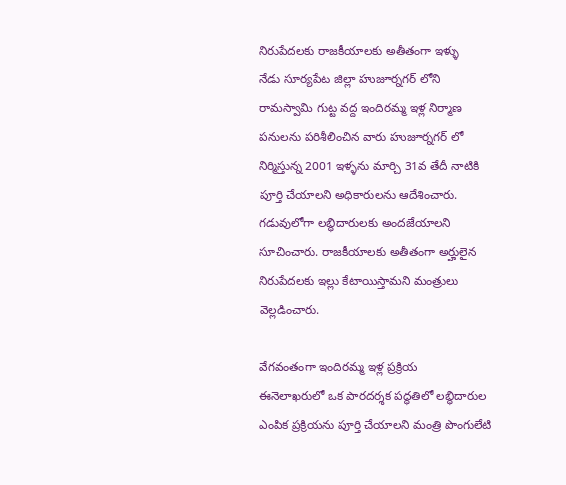నిరుపేదలకు రాజకీయాలకు అతీతంగా ఇళ్ళు
నేడు సూర్యపేట జిల్లా హుజూర్నగర్ లోని రామస్వామి గుట్ట వద్ద ఇందిరమ్మ ఇళ్ల నిర్మాణ పనులను పరిశీలించిన వారు హుజూర్నగర్ లో నిర్మిస్తున్న 2001 ఇళ్ళను మార్చి 31వ తేదీ నాటికి పూర్తి చేయాలని అధికారులను ఆదేశించారు. గడువులోగా లబ్ధిదారులకు అందజేయాలని సూచించారు. రాజకీయాలకు అతీతంగా అర్హులైన నిరుపేదలకు ఇల్లు కేటాయిస్తామని మంత్రులు వెల్లడించారు.

వేగవంతంగా ఇందిరమ్మ ఇళ్ల ప్రక్రియ
ఈనెలాఖరులో ఒక పారదర్శక పద్ధతిలో లబ్ధిదారుల ఎంపిక ప్రక్రియను పూర్తి చేయాలని మంత్రి పొంగులేటి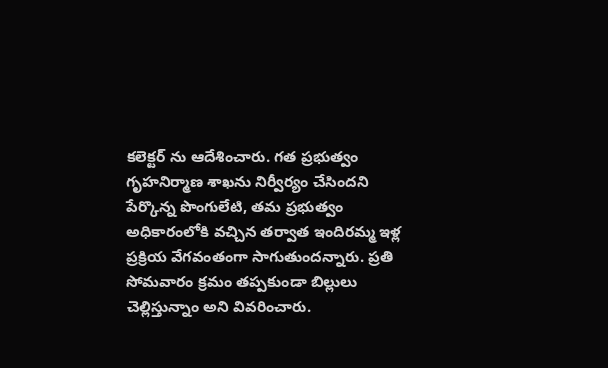కలెక్టర్ ను ఆదేశించారు. గత ప్రభుత్వం గృహనిర్మాణ శాఖను నిర్వీర్యం చేసిందని పేర్కొన్న పొంగులేటి, తమ ప్రభుత్వం అధికారంలోకి వచ్చిన తర్వాత ఇందిరమ్మ ఇళ్ల ప్రక్రియ వేగవంతంగా సాగుతుందన్నారు. ప్రతి సోమవారం క్రమం తప్పకుండా బిల్లులు చెల్లిస్తున్నాం అని వివరించారు.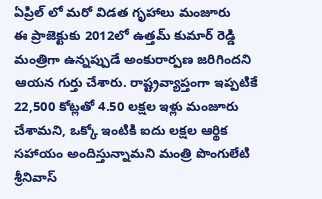ఏప్రిల్ లో మరో విడత గృహాలు మంజూరు
ఈ ప్రాజెక్టుకు 2012లో ఉత్తమ్ కుమార్ రెడ్డి మంత్రిగా ఉన్నప్పుడే అంకురార్పణ జరిగిందని ఆయన గుర్తు చేశారు. రాష్ట్రవ్యాప్తంగా ఇప్పటికే 22,500 కోట్లతో 4.50 లక్షల ఇళ్లు మంజూరు చేశామని, ఒక్కో ఇంటికి ఐదు లక్షల ఆర్థిక సహాయం అందిస్తున్నామని మంత్రి పొంగులేటి శ్రీనివాస్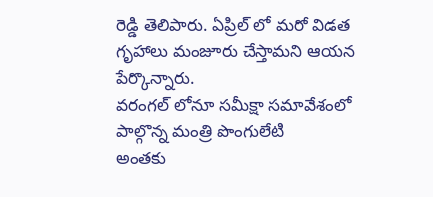రెడ్డి తెలిపారు. ఏప్రిల్ లో మరో విడత గృహాలు మంజూరు చేస్తామని ఆయన పేర్కొన్నారు.
వరంగల్ లోనూ సమీక్షా సమావేశంలో పాల్గొన్న మంత్రి పొంగులేటి
అంతకు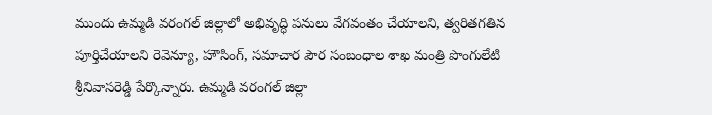ముందు ఉమ్మడి వరంగల్ జిల్లాలో అభివృద్ధి పనులు వేగవంతం చేయాలని, త్వరితగతిన పూర్తిచేయాలని రెవెన్యూ, హౌసింగ్, సమాచార పౌర సంబంధాల శాఖ మంత్రి పొంగులేటి శ్రీనివాసరెడ్డి పేర్కొన్నారు. ఉమ్మడి వరంగల్ జిల్లా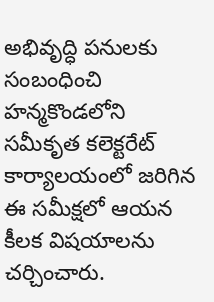అభివృద్ధి పనులకు సంబంధించి హన్మకొండలోని సమీకృత కలెక్టరేట్ కార్యాలయంలో జరిగిన ఈ సమీక్షలో ఆయన కీలక విషయాలను చర్చించారు.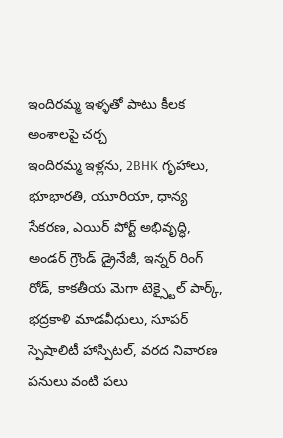ఇందిరమ్మ ఇళ్ళతో పాటు కీలక అంశాలపై చర్చ
ఇందిరమ్మ ఇళ్లను, 2BHK గృహాలు, భూభారతి, యూరియా, ధాన్య సేకరణ, ఎయిర్ పోర్ట్ అభివృద్ధి, అండర్ గ్రౌండ్ డ్రైనేజీ, ఇన్నర్ రింగ్ రోడ్, కాకతీయ మెగా టెక్స్టైల్ పార్క్, భద్రకాళి మాడవీధులు, సూపర్ స్పెషాలిటీ హాస్పిటల్, వరద నివారణ పనులు వంటి పలు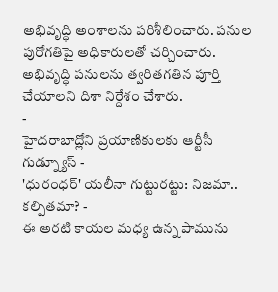అభివృద్ధి అంశాలను పరిశీలించారు. పనుల పురోగతిపై అధికారులతో చర్చించారు. అభివృద్ధి పనులను త్వరితగతిన పూర్తి చేయాలని దిశా నిర్దేశం చేశారు.
-
హైదరాబాద్లోని ప్రయాణికులకు ఆర్టీసీ గుడ్న్యూస్ -
'ధురంధర్' యలీనా గుట్టురట్టు: నిజమా.. కల్పితమా? -
ఈ అరటి కాయల మధ్య ఉన్న పామును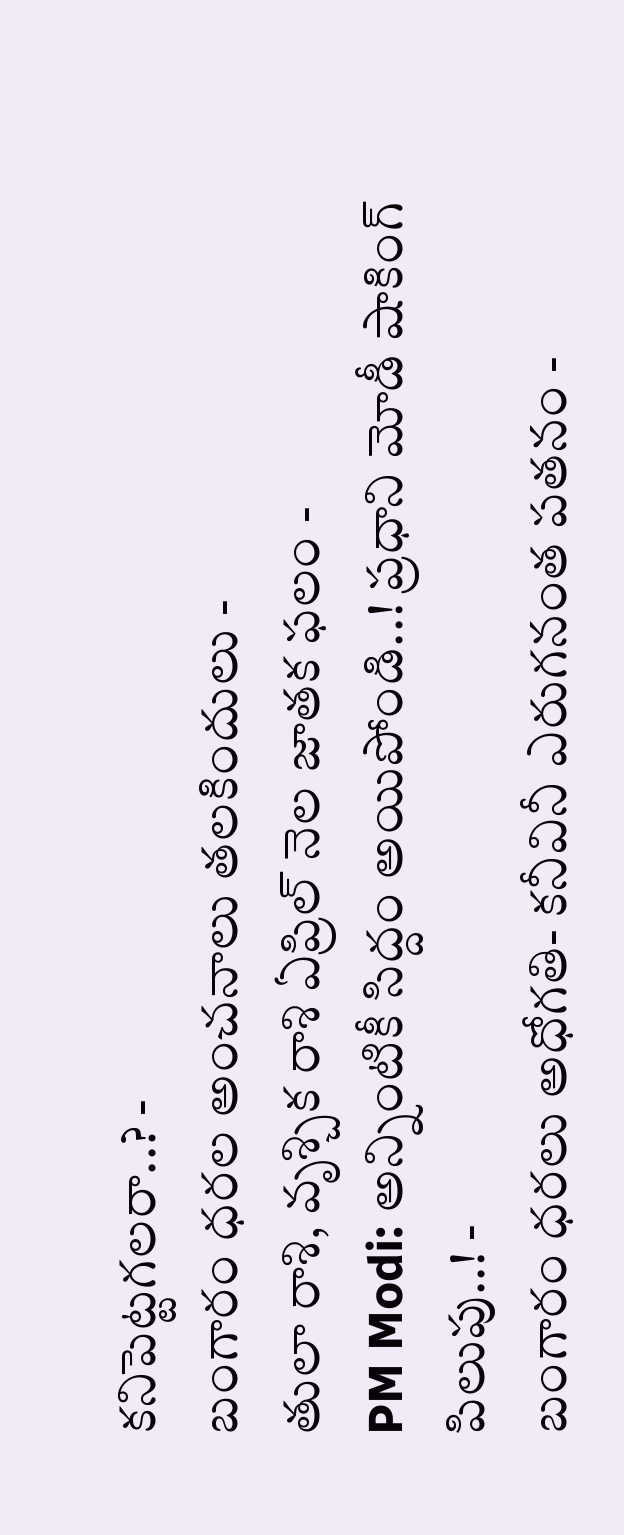కనిపెట్టగలరా..? -
బంగారం ధరల అంచనాలు తలకిందులు -
తులా రాశి, వృశ్చిక రాశి ఏప్రిల్ నెల జాతక ఫలం -
PM Modi: అన్నింటికీ సిద్దం అయిపోండి..! ప్రధాని మోడీ షాకింగ్ పిలుపు..! -
బంగారం ధరలు అధోగతి- కనీవినీ ఎరుగనంత పతనం -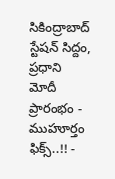సికింద్రాబాద్ స్టేషన్ సిద్దం, ప్రధాని మోదీ ప్రారంభం - ముహూర్తం ఫిక్స్..!! -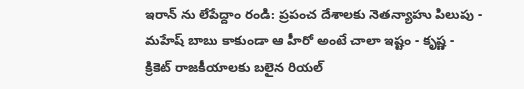ఇరాన్ ను లేపేద్దాం రండి: ప్రపంచ దేశాలకు నెతన్యాహు పిలుపు -
మహేష్ బాబు కాకుండా ఆ హీరో అంటే చాలా ఇష్టం - కృష్ణ -
క్రికెట్ రాజకీయాలకు బలైన రియల్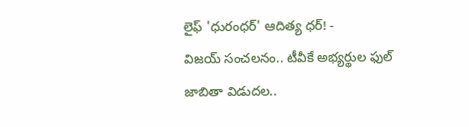లైఫ్ 'ధురంధర్' ఆదిత్య ధర్! -
విజయ్ సంచలనం.. టీవీకే అభ్యర్థుల ఫుల్ జాబితా విడుదల..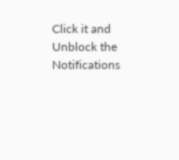Click it and Unblock the Notifications